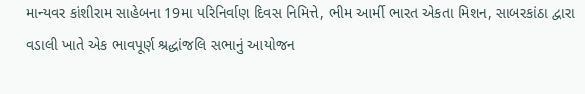માન્યવર કાંશીરામ સાહેબના 19મા પરિનિર્વાણ દિવસ નિમિત્તે, ભીમ આર્મી ભારત એકતા મિશન, સાબરકાંઠા દ્વારા વડાલી ખાતે એક ભાવપૂર્ણ શ્રદ્ધાંજલિ સભાનું આયોજન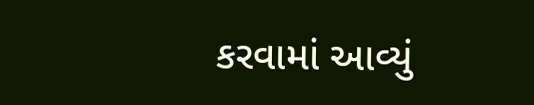કરવામાં આવ્યું